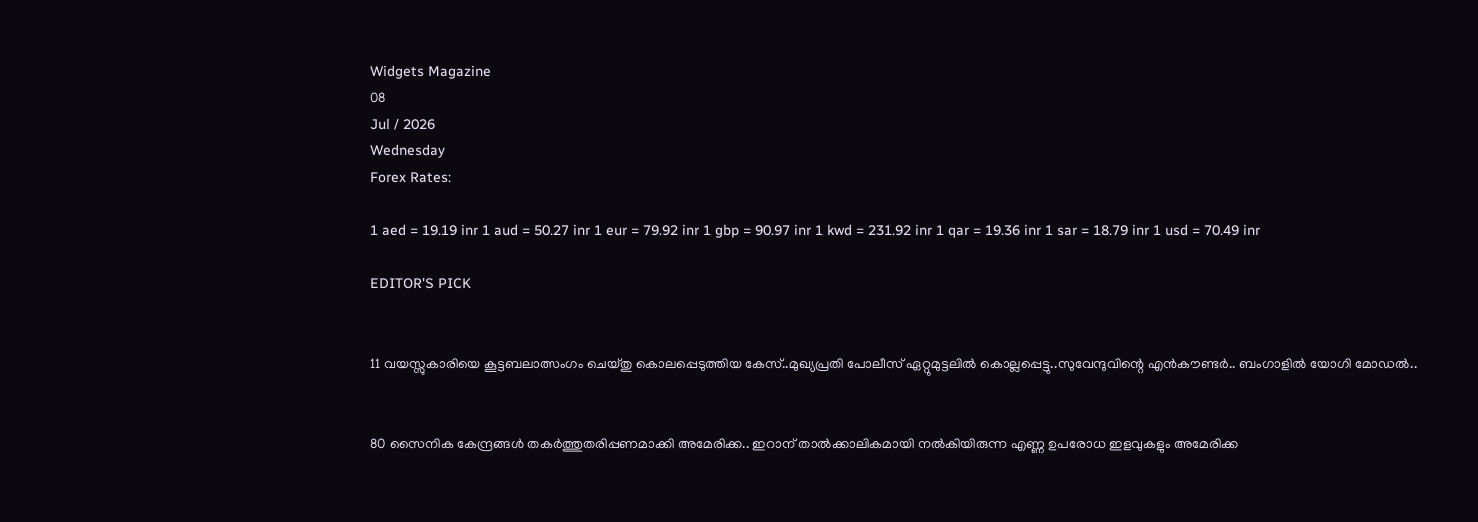Widgets Magazine
08
Jul / 2026
Wednesday
Forex Rates:

1 aed = 19.19 inr 1 aud = 50.27 inr 1 eur = 79.92 inr 1 gbp = 90.97 inr 1 kwd = 231.92 inr 1 qar = 19.36 inr 1 sar = 18.79 inr 1 usd = 70.49 inr

EDITOR'S PICK


11 വയസ്സുകാരിയെ കൂട്ടബലാത്സംഗം ചെയ്തു കൊലപ്പെടുത്തിയ കേസ്..മുഖ്യപ്രതി പോലീസ് ഏറ്റുമുട്ടലില്‍ കൊല്ലപ്പെട്ടു..സുവേന്ദുവിന്റെ എൻകൗണ്ടർ.. ബംഗാളിൽ യോഗി മോഡൽ..


80 സൈനിക കേന്ദ്രങ്ങള്‍ തകര്‍ത്തുതരിപ്പണമാക്കി അമേരിക്ക.. ഇറാന് താല്‍ക്കാലികമായി നല്‍കിയിരുന്ന എണ്ണ ഉപരോധ ഇളവുകളും അമേരിക്ക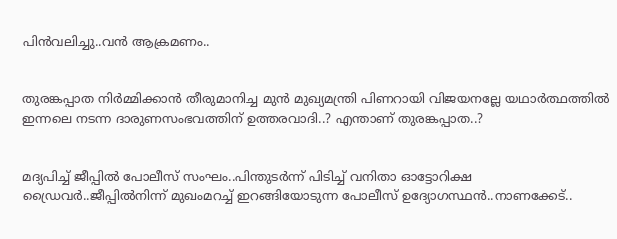പിന്‍വലിച്ചു..വൻ ആക്രമണം..


തുരങ്കപ്പാത നിർമ്മിക്കാൻ തീരുമാനിച്ച മുൻ മുഖ്യമന്ത്രി പിണറായി വിജയനല്ലേ യഥാർത്ഥത്തിൽ ഇന്നലെ നടന്ന ദാരുണസംഭവത്തിന് ഉത്തരവാദി..? എന്താണ് തുരങ്കപ്പാത..?


മദ്യപിച്ച് ജീപ്പിൽ പോലീസ് സംഘം..പിന്തുടർന്ന് പിടിച്ച് വനിതാ ഓട്ടോറിക്ഷ ഡ്രൈവർ..ജീപ്പിൽനിന്ന്‌ മുഖംമറച്ച് ഇറങ്ങിയോടുന്ന പോലീസ് ഉദ്യോഗസ്ഥൻ..നാണക്കേട്..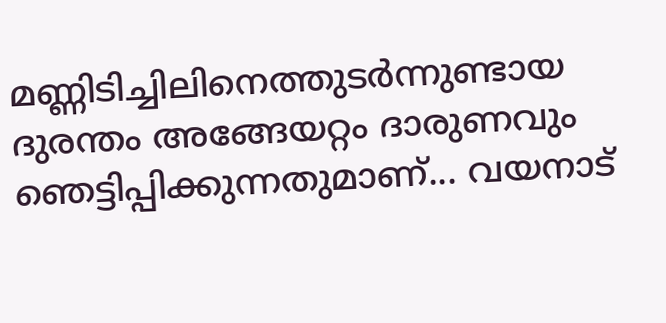മണ്ണിടിച്ചിലിനെത്തുടർന്നുണ്ടായ ദുരന്തം അങ്ങേയറ്റം ദാരുണവും ഞെട്ടിപ്പിക്കുന്നതുമാണ്... വയനാട്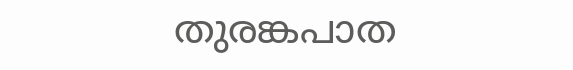തുരങ്കപാത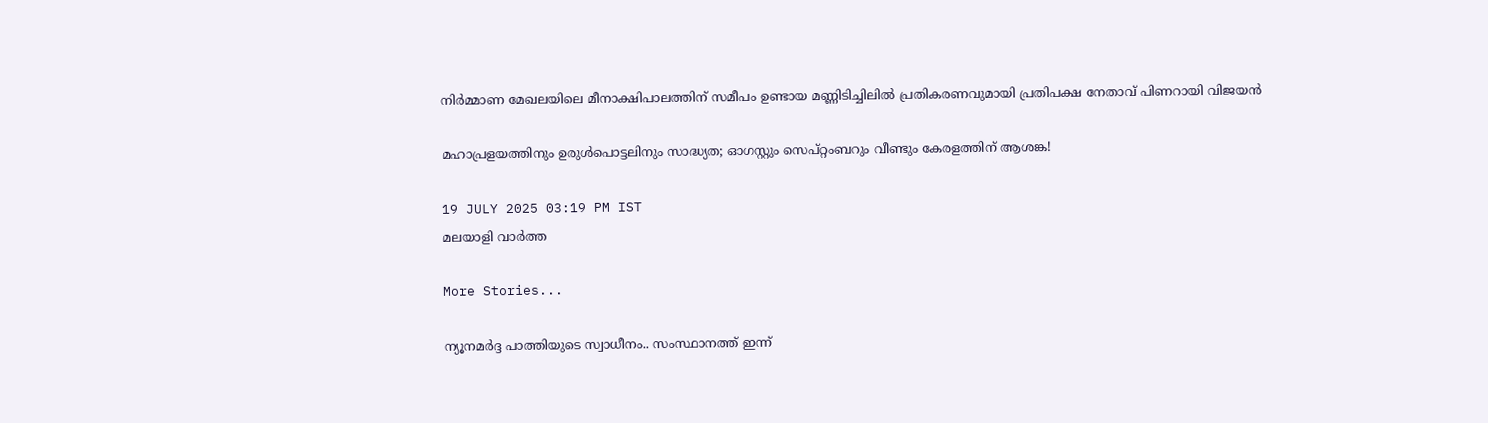നിർമ്മാണ മേഖലയിലെ മീനാക്ഷിപാലത്തിന് സമീപം ഉണ്ടായ മണ്ണിടിച്ചിലിൽ പ്രതികരണവുമായി പ്രതിപക്ഷ നേതാവ് പിണറായി വിജയൻ

മഹാപ്രളയത്തിനും ഉരുള്‍പൊട്ടലിനും സാദ്ധ്യത; ഓഗസ്റ്റും സെപ്റ്റംബറും വീണ്ടും കേരളത്തിന് ആശങ്ക!

19 JULY 2025 03:19 PM IST
മലയാളി വാര്‍ത്ത

More Stories...

ന്യൂനമര്‍ദ്ദ പാത്തിയുടെ സ്വാധീനം.. സംസ്ഥാനത്ത് ഇന്ന്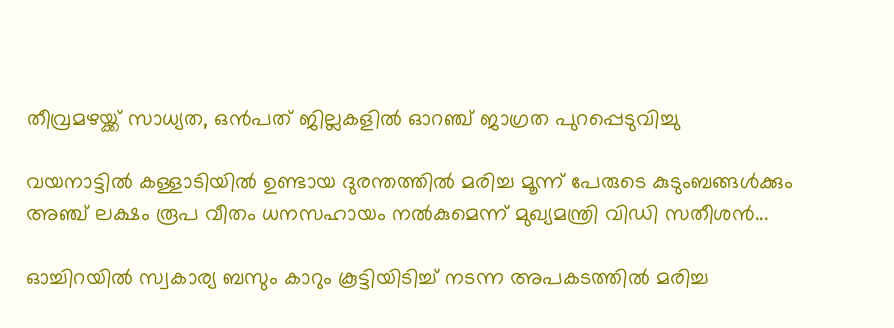തീവ്രമഴയ്ക്ക് സാധ്യത, ഒന്‍പത് ജില്ലകളില്‍ ഓറഞ്ച് ജാഗ്രത പുറപ്പെടുവിച്ചു

വയനാട്ടിൽ കള്ളാടിയിൽ ഉണ്ടായ ദുരന്തത്തിൽ മരിച്ച മൂന്ന് പേരുടെ കുടുംബങ്ങൾക്കും അഞ്ച് ലക്ഷം രൂപ വീതം ധനസഹായം നൽകുമെന്ന് മുഖ്യമന്ത്രി വിഡി സതീശൻ...

ഓച്ചിറയിൽ സ്വകാര്യ ബസും കാറും കൂട്ടിയിടിച്ച് നടന്ന അപകടത്തിൽ മരിച്ച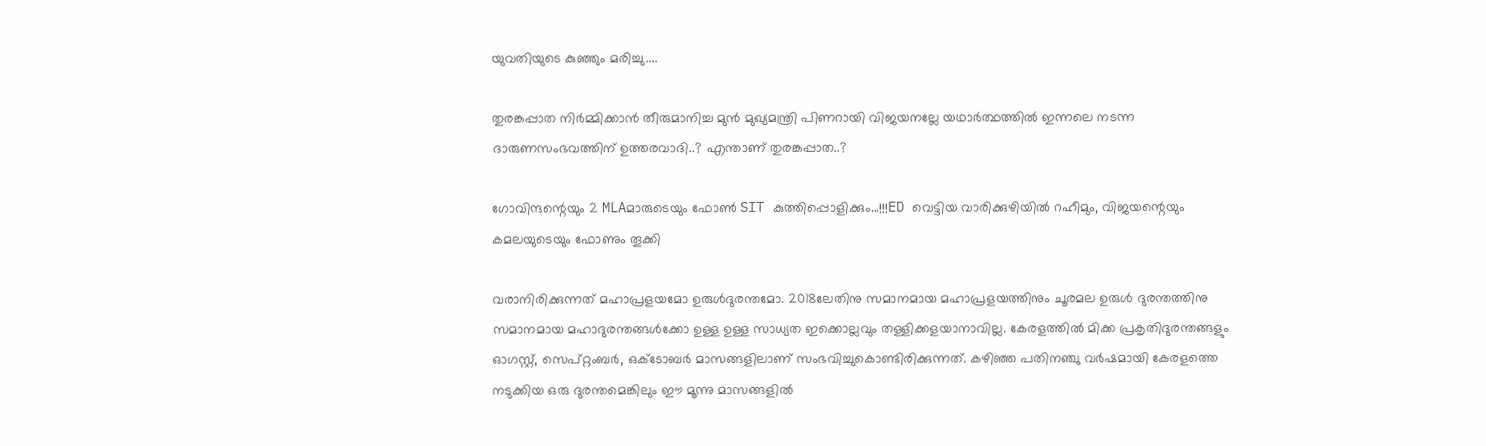യുവതിയുടെ കുഞ്ഞും മരിച്ചു....

തുരങ്കപ്പാത നിർമ്മിക്കാൻ തീരുമാനിച്ച മുൻ മുഖ്യമന്ത്രി പിണറായി വിജയനല്ലേ യഥാർത്ഥത്തിൽ ഇന്നലെ നടന്ന ദാരുണസംഭവത്തിന് ഉത്തരവാദി..? എന്താണ് തുരങ്കപ്പാത..?

ഗോവിന്ദന്റെയും 2 MLAമാരുടെയും ഫോൺ SIT കുത്തിപ്പൊളിക്കും...!!!ED വെട്ടിയ വാരിക്കുഴിയിൽ റഹീമും, വിജയന്റെയും കമലയുടെയും ഫോണും തൂക്കി

വരാനിരിക്കുന്നത് മഹാപ്രളയമോ ഉരുള്‍ദുരന്തമോ. 2018ലേതിനു സമാനമായ മഹാപ്രളയത്തിനും ചൂരമല ഉരുള്‍ ദുരന്തത്തിനു സമാനമായ മഹാദുരന്തങ്ങള്‍ക്കോ ഉള്ള ഉള്ള സാധ്യത ഇക്കൊല്ലവും തള്ളിക്കളയാനാവില്ല. കേരളത്തില്‍ മിക്ക പ്രകൃതിദുരന്തങ്ങളും ഓഗസ്റ്റ്, സെപ്റ്റംബര്‍, ഒക്ടോബര്‍ മാസങ്ങളിലാണ് സംഭവിച്ചുകൊണ്ടിരിക്കുന്നത്. കഴിഞ്ഞ പതിനഞ്ചു വര്‍ഷമായി കേരളത്തെ നടുക്കിയ ഒരു ദുരന്തമെങ്കിലും ഈ മൂന്നു മാസങ്ങളില്‍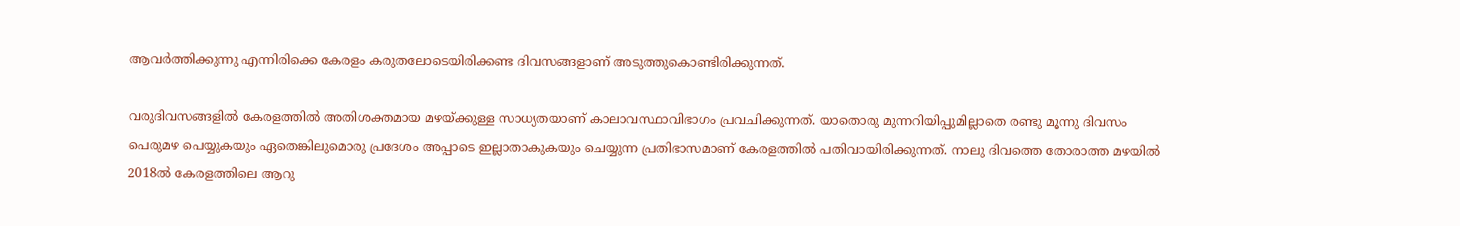ആവര്‍ത്തിക്കുന്നു എന്നിരിക്കെ കേരളം കരുതലോടെയിരിക്കണ്ട ദിവസങ്ങളാണ് അടുത്തുകൊണ്ടിരിക്കുന്നത്.

വരുദിവസങ്ങളില്‍ കേരളത്തില്‍ അതിശക്തമായ മഴയ്ക്കുള്ള സാധ്യതയാണ് കാലാവസ്ഥാവിഭാഗം പ്രവചിക്കുന്നത്. യാതൊരു മുന്നറിയിപ്പുമില്ലാതെ രണ്ടു മൂന്നു ദിവസം പെരുമഴ പെയ്യുകയും ഏതെങ്കിലുമൊരു പ്രദേശം അപ്പാടെ ഇല്ലാതാകുകയും ചെയ്യുന്ന പ്രതിഭാസമാണ് കേരളത്തില്‍ പതിവായിരിക്കുന്നത്. നാലു ദിവത്തെ തോരാത്ത മഴയില്‍ 2018ല്‍ കേരളത്തിലെ ആറു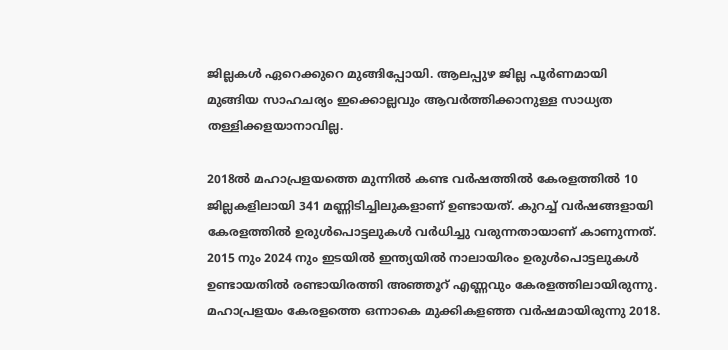ജില്ലകള്‍ ഏറെക്കുറെ മുങ്ങിപ്പോയി. ആലപ്പുഴ ജില്ല പൂര്‍ണമായി മുങ്ങിയ സാഹചര്യം ഇക്കൊല്ലവും ആവര്‍ത്തിക്കാനുള്ള സാധ്യത തള്ളിക്കളയാനാവില്ല.

2018ല്‍ മഹാപ്രളയത്തെ മുന്നില്‍ കണ്ട വര്‍ഷത്തില്‍ കേരളത്തില്‍ 10 ജില്ലകളിലായി 341 മണ്ണിടിച്ചിലുകളാണ് ഉണ്ടായത്. കുറച്ച് വര്‍ഷങ്ങളായി കേരളത്തില്‍ ഉരുള്‍പൊട്ടലുകള്‍ വര്‍ധിച്ചു വരുന്നതായാണ് കാണുന്നത്. 2015 നും 2024 നും ഇടയില്‍ ഇന്ത്യയില്‍ നാലായിരം ഉരുള്‍പൊട്ടലുകള്‍ ഉണ്ടായതില്‍ രണ്ടായിരത്തി അഞ്ഞൂറ് എണ്ണവും കേരളത്തിലായിരുന്നു. മഹാപ്രളയം കേരളത്തെ ഒന്നാകെ മുക്കികളഞ്ഞ വര്‍ഷമായിരുന്നു 2018.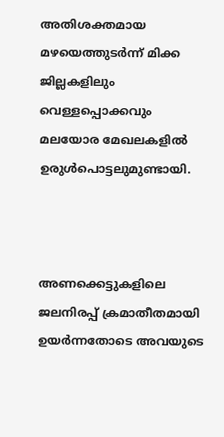അതിശക്തമായ മഴയെത്തുടര്‍ന്ന് മിക്ക ജില്ലകളിലും വെള്ളപ്പൊക്കവും മലയോര മേഖലകളില്‍ ഉരുള്‍പൊട്ടലുമുണ്ടായി.



അണക്കെട്ടുകളിലെ ജലനിരപ്പ് ക്രമാതീതമായി ഉയര്‍ന്നതോടെ അവയുടെ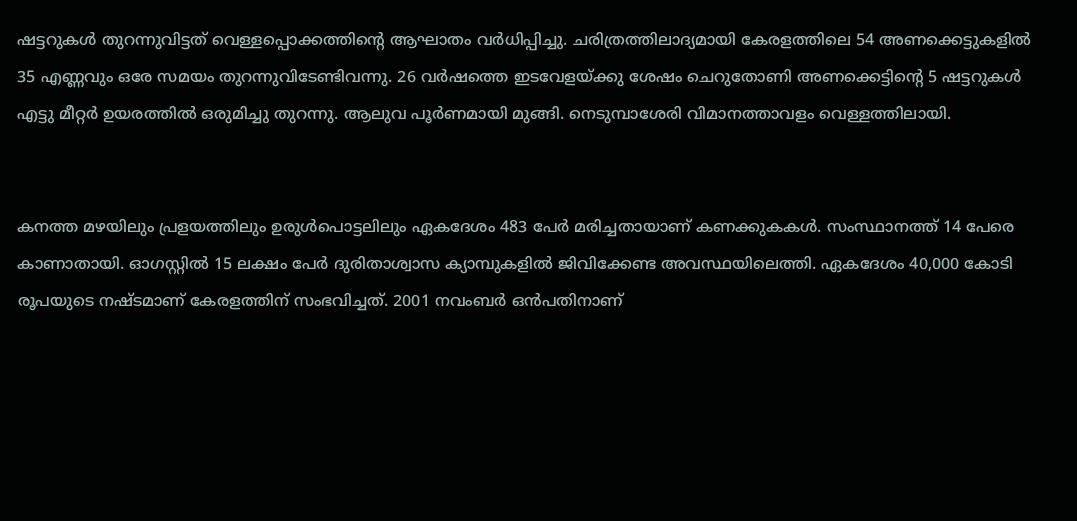ഷട്ടറുകള്‍ തുറന്നുവിട്ടത് വെള്ളപ്പൊക്കത്തിന്റെ ആഘാതം വര്‍ധിപ്പിച്ചു. ചരിത്രത്തിലാദ്യമായി കേരളത്തിലെ 54 അണക്കെട്ടുകളില്‍ 35 എണ്ണവും ഒരേ സമയം തുറന്നുവിടേണ്ടിവന്നു. 26 വര്‍ഷത്തെ ഇടവേളയ്ക്കു ശേഷം ചെറുതോണി അണക്കെട്ടിന്റെ 5 ഷട്ടറുകള്‍ എട്ടു മീറ്റര്‍ ഉയരത്തില്‍ ഒരുമിച്ചു തുറന്നു. ആലുവ പൂര്‍ണമായി മുങ്ങി. നെടുമ്പാശേരി വിമാനത്താവളം വെള്ളത്തിലായി.


കനത്ത മഴയിലും പ്രളയത്തിലും ഉരുള്‍പൊട്ടലിലും ഏകദേശം 483 പേര്‍ മരിച്ചതായാണ് കണക്കുകകള്‍. സംസ്ഥാനത്ത് 14 പേരെ കാണാതായി. ഓഗസ്റ്റില്‍ 15 ലക്ഷം പേര്‍ ദുരിതാശ്വാസ ക്യാമ്പുകളില്‍ ജിവിക്കേണ്ട അവസ്ഥയിലെത്തി. ഏകദേശം 40,000 കോടി രൂപയുടെ നഷ്ടമാണ് കേരളത്തിന് സംഭവിച്ചത്. 2001 നവംബര്‍ ഒന്‍പതിനാണ്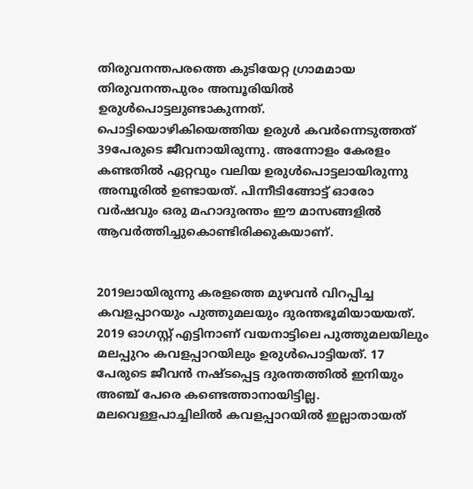തിരുവനന്തപരത്തെ കുടിയേറ്റ ഗ്രാമമായ തിരുവനന്തപുരം അമ്പൂരിയില്‍ ഉരുള്‍പൊട്ടലുണ്ടാകുന്നത്. പൊട്ടിയൊഴികിയെത്തിയ ഉരുള്‍ കവര്‍ന്നെടുത്തത് 39പേരുടെ ജീവനായിരുന്നു. അന്നോളം കേരളം കണ്ടതില്‍ ഏറ്റവും വലിയ ഉരുള്‍പൊട്ടലായിരുന്നു അമ്പൂരില്‍ ഉണ്ടായത്. പിന്നീടിങ്ങോട്ട് ഓരോ വര്‍ഷവും ഒരു മഹാദുരന്തം ഈ മാസങ്ങളില്‍ ആവര്‍ത്തിച്ചുകൊണ്ടിരിക്കുകയാണ്.


2019ലായിരുന്നു കരളത്തെ മുഴവന്‍ വിറപ്പിച്ച കവളപ്പാറയും പുത്തുമലയും ദുരന്തഭൂമിയായയത്. 2019 ഓഗസ്റ്റ് എട്ടിനാണ് വയനാട്ടിലെ പുത്തുമലയിലും മലപ്പുറം കവളപ്പാറയിലും ഉരുള്‍പൊട്ടിയത്. 17 പേരുടെ ജീവന്‍ നഷ്ടപ്പെട്ട ദുരന്തത്തില്‍ ഇനിയും അഞ്ച് പേരെ കണ്ടെത്താനായിട്ടില്ല. മലവെള്ളപാച്ചിലില്‍ കവളപ്പാറയില്‍ ഇല്ലാതായത്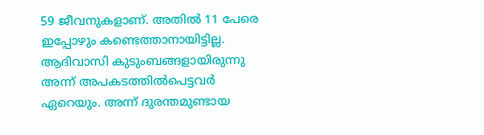59 ജീവനുകളാണ്. അതില്‍ 11 പേരെ ഇപ്പോഴും കണ്ടെത്താനായിട്ടില്ല. ആദിവാസി കുടുംബങ്ങളായിരുന്നു അന്ന് അപകടത്തില്‍പെട്ടവര്‍ ഏറെയും. അന്ന് ദുരന്തമുണ്ടായ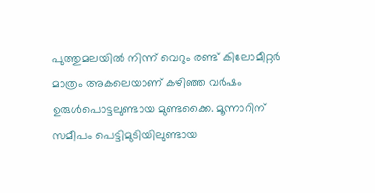പുത്തുമലയില്‍ നിന്ന് വെറും രണ്ട് കിലോമീറ്റര്‍ മാത്രം അകലെയാണ് കഴിഞ്ഞ വര്‍ഷം ഉരുള്‍പൊട്ടലുണ്ടായ മുണ്ടക്കൈ. മൂന്നാറിന് സമീപം പെട്ടിമുടിയിലുണ്ടായ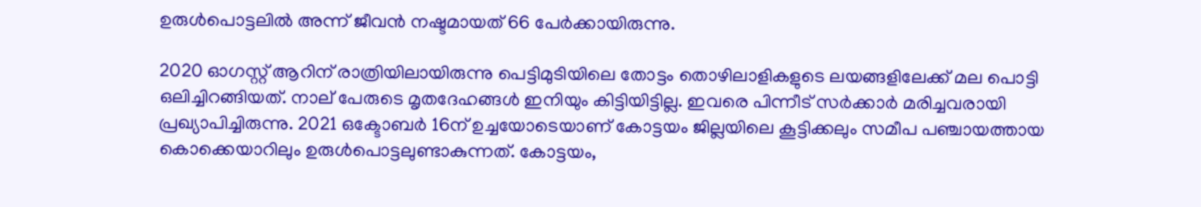ഉരുള്‍പൊട്ടലില്‍ അന്ന് ജീവന്‍ നഷ്ടമായത് 66 പേര്‍ക്കായിരുന്നു.

2020 ഓഗസ്റ്റ് ആറിന് രാത്രിയിലായിരുന്നു പെട്ടിമുടിയിലെ തോട്ടം തൊഴിലാളികളുടെ ലയങ്ങളിലേക്ക് മല പൊട്ടി ഒലിച്ചിറങ്ങിയത്. നാല് പേരുടെ മൃതദേഹങ്ങള്‍ ഇനിയും കിട്ടിയിട്ടില്ല. ഇവരെ പിന്നീട് സര്‍ക്കാര്‍ മരിച്ചവരായി പ്രഖ്യാപിച്ചിരുന്നു. 2021 ഒക്ടോബര്‍ 16ന് ഉച്ചയോടെയാണ് കോട്ടയം ജില്ലയിലെ കൂട്ടിക്കലും സമീപ പഞ്ചായത്തായ കൊക്കെയാറിലും ഉരുള്‍പൊട്ടലുണ്ടാകുന്നത്. കോട്ടയം,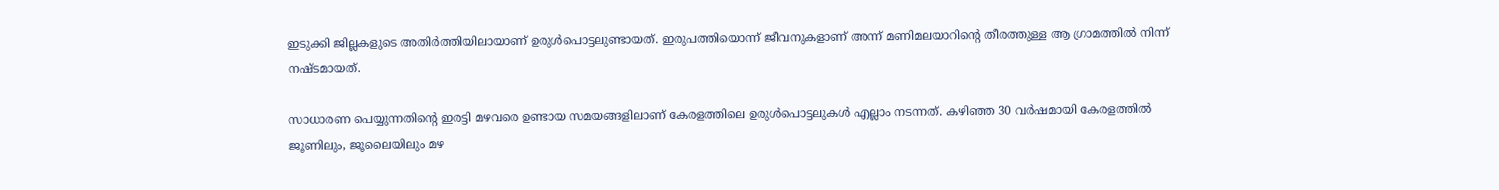ഇടുക്കി ജില്ലകളുടെ അതിര്‍ത്തിയിലായാണ് ഉരുള്‍പൊട്ടലുണ്ടായത്. ഇരുപത്തിയൊന്ന് ജീവനുകളാണ് അന്ന് മണിമലയാറിന്റെ തീരത്തുള്ള ആ ഗ്രാമത്തില്‍ നിന്ന് നഷ്ടമായത്.

സാധാരണ പെയ്യുന്നതിന്റെ ഇരട്ടി മഴവരെ ഉണ്ടായ സമയങ്ങളിലാണ് കേരളത്തിലെ ഉരുള്‍പൊട്ടലുകള്‍ എല്ലാം നടന്നത്. കഴിഞ്ഞ 30 വര്‍ഷമായി കേരളത്തില്‍ ജൂണിലും, ജൂലൈയിലും മഴ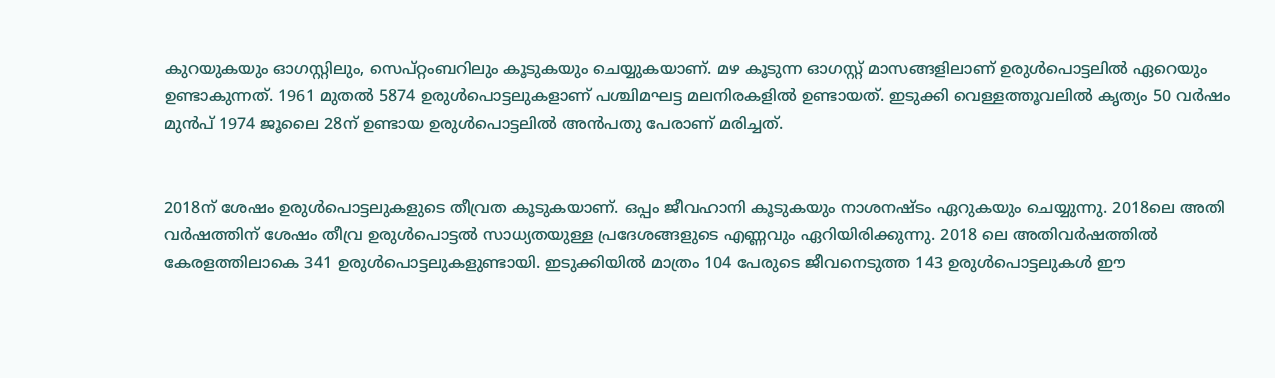കുറയുകയും ഓഗസ്റ്റിലും, സെപ്റ്റംബറിലും കൂടുകയും ചെയ്യുകയാണ്. മഴ കൂടുന്ന ഓഗസ്റ്റ് മാസങ്ങളിലാണ് ഉരുള്‍പൊട്ടലില്‍ ഏറെയും ഉണ്ടാകുന്നത്. 1961 മുതല്‍ 5874 ഉരുള്‍പൊട്ടലുകളാണ് പശ്ചിമഘട്ട മലനിരകളില്‍ ഉണ്ടായത്. ഇടുക്കി വെള്ളത്തൂവലില്‍ കൃത്യം 50 വര്‍ഷം മുന്‍പ് 1974 ജൂലൈ 28ന് ഉണ്ടായ ഉരുള്‍പൊട്ടലില്‍ അന്‍പതു പേരാണ് മരിച്ചത്.


2018ന് ശേഷം ഉരുള്‍പൊട്ടലുകളുടെ തീവ്രത കൂടുകയാണ്. ഒപ്പം ജീവഹാനി കൂടുകയും നാശനഷ്ടം ഏറുകയും ചെയ്യുന്നു. 2018ലെ അതി വര്‍ഷത്തിന് ശേഷം തീവ്ര ഉരുള്‍പൊട്ടല്‍ സാധ്യതയുള്ള പ്രദേശങ്ങളുടെ എണ്ണവും ഏറിയിരിക്കുന്നു. 2018 ലെ അതിവര്‍ഷത്തില്‍ കേരളത്തിലാകെ 341 ഉരുള്‍പൊട്ടലുകളുണ്ടായി. ഇടുക്കിയില്‍ മാത്രം 104 പേരുടെ ജീവനെടുത്ത 143 ഉരുള്‍പൊട്ടലുകള്‍ ഈ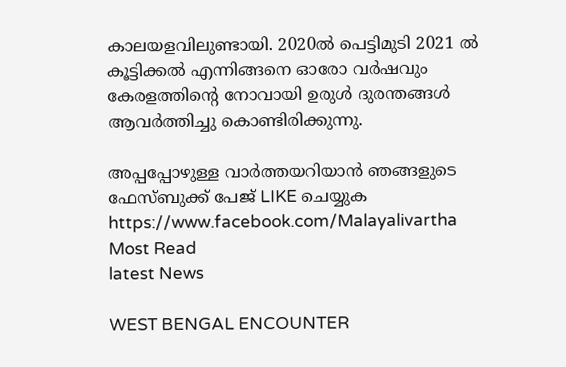കാലയളവിലുണ്ടായി. 2020ല്‍ പെട്ടിമുടി 2021 ല്‍ കൂട്ടിക്കല്‍ എന്നിങ്ങനെ ഓരോ വര്‍ഷവും കേരളത്തിന്റെ നോവായി ഉരുള്‍ ദുരന്തങ്ങള്‍ ആവര്‍ത്തിച്ചു കൊണ്ടിരിക്കുന്നു.

അപ്പപ്പോഴുള്ള വാര്‍ത്തയറിയാന്‍ ഞങ്ങളുടെ ഫേസ്‌ബുക്ക്‌ പേജ് LIKE ചെയ്യുക
https://www.facebook.com/Malayalivartha
Most Read
latest News

WEST BENGAL ENCOUNTER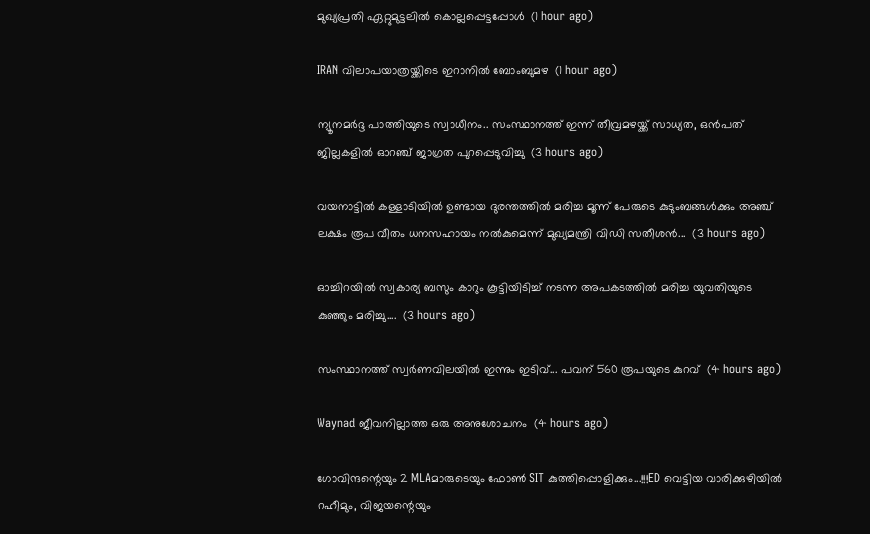മുഖ്യപ്രതി ഏറ്റുമുട്ടലില്‍ കൊല്ലപ്പെട്ടപ്പോള്‍  (1 hour ago)

IRAN വിലാപയാത്രയ്ക്കിടെ ഇറാനില്‍ ബോംബുമഴ  (1 hour ago)

ന്യൂനമര്‍ദ്ദ പാത്തിയുടെ സ്വാധീനം.. സംസ്ഥാനത്ത് ഇന്ന് തീവ്രമഴയ്ക്ക് സാധ്യത, ഒന്‍പത് ജില്ലകളില്‍ ഓറഞ്ച് ജാഗ്രത പുറപ്പെടുവിച്ചു  (3 hours ago)

വയനാട്ടിൽ കള്ളാടിയിൽ ഉണ്ടായ ദുരന്തത്തിൽ മരിച്ച മൂന്ന് പേരുടെ കുടുംബങ്ങൾക്കും അഞ്ച് ലക്ഷം രൂപ വീതം ധനസഹായം നൽകുമെന്ന് മുഖ്യമന്ത്രി വിഡി സതീശൻ...  (3 hours ago)

ഓച്ചിറയിൽ സ്വകാര്യ ബസും കാറും കൂട്ടിയിടിച്ച് നടന്ന അപകടത്തിൽ മരിച്ച യുവതിയുടെ കുഞ്ഞും മരിച്ചു....  (3 hours ago)

സംസ്ഥാനത്ത് സ്വർണവിലയിൽ ഇന്നും ഇടിവ്... പവന് 560 രൂപയുടെ കുറവ്  (4 hours ago)

Waynad ജീവനില്ലാത്ത ഒരു അനുശോചനം  (4 hours ago)

ഗോവിന്ദന്റെയും 2 MLAമാരുടെയും ഫോൺ SIT കുത്തിപ്പൊളിക്കും...!!!ED വെട്ടിയ വാരിക്കുഴിയിൽ റഹീമും, വിജയന്റെയും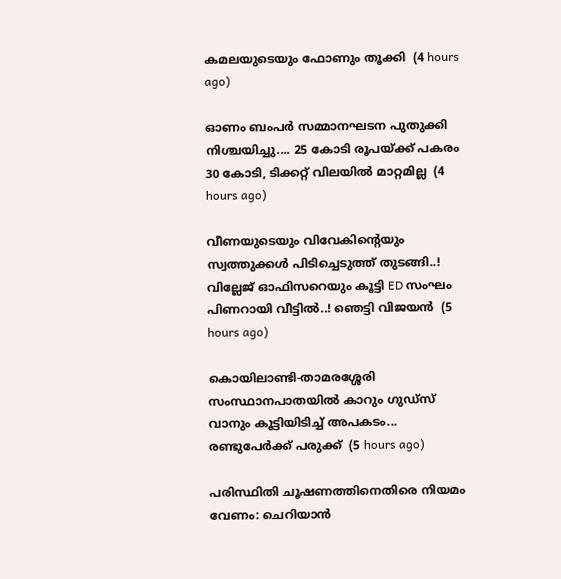കമലയുടെയും ഫോണും തൂക്കി  (4 hours ago)

ഓണം ബംപർ സമ്മാനഘടന പുതുക്കി നിശ്ചയിച്ചു.... 25 കോടി രൂപയ്ക്ക് പകരം 30 കോടി, ടിക്കറ്റ് വിലയിൽ മാറ്റമില്ല  (4 hours ago)

വീണയുടെയും വിവേകിന്റെയും സ്വത്തുക്കള്‍ പിടിച്ചെടുത്ത് തുടങ്ങി..! വില്ലേജ് ഓഫിസറെയും കൂട്ടി ED സംഘം പിണറായി വീട്ടിൽ..! ഞെട്ടി വിജയൻ  (5 hours ago)

കൊയിലാണ്ടി-താമരശ്ശേരി സംസ്ഥാനപാതയിൽ കാറും ഗുഡ്‌സ് വാനും കൂട്ടിയിടിച്ച് അപകടം... രണ്ടുപേർക്ക് പരുക്ക്  (5 hours ago)

പരിസ്ഥിതി ചൂഷണത്തിനെതിരെ നിയമം വേണം: ചെറിയാൻ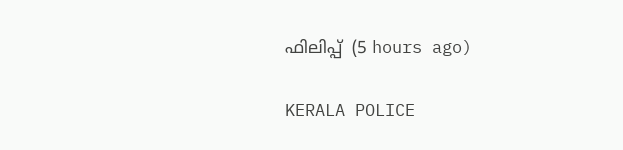ഫിലിപ്പ്  (5 hours ago)

KERALA POLICE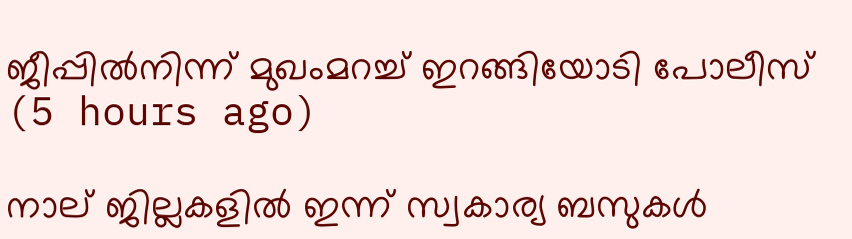ജീപ്പിൽനിന്ന്‌ മുഖംമറച്ച് ഇറങ്ങിയോടി പോലീസ്  (5 hours ago)

നാല് ജില്ലകളിൽ ഇന്ന് സ്വകാര്യ ബസുകൾ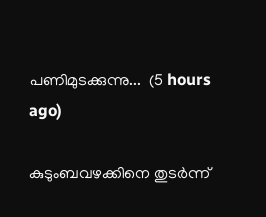പണിമുടക്കുന്നു...  (5 hours ago)

കുടുംബവഴക്കിനെ തുടർന്ന്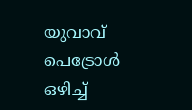യുവാവ്‌ പെട്രോൾ ഒഴിച്ച്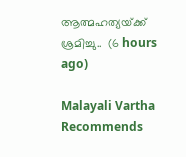ആത്മഹത്യയ്‌ക്ക്‌ ശ്രമിച്ചു..  (6 hours ago)

Malayali Vartha Recommends